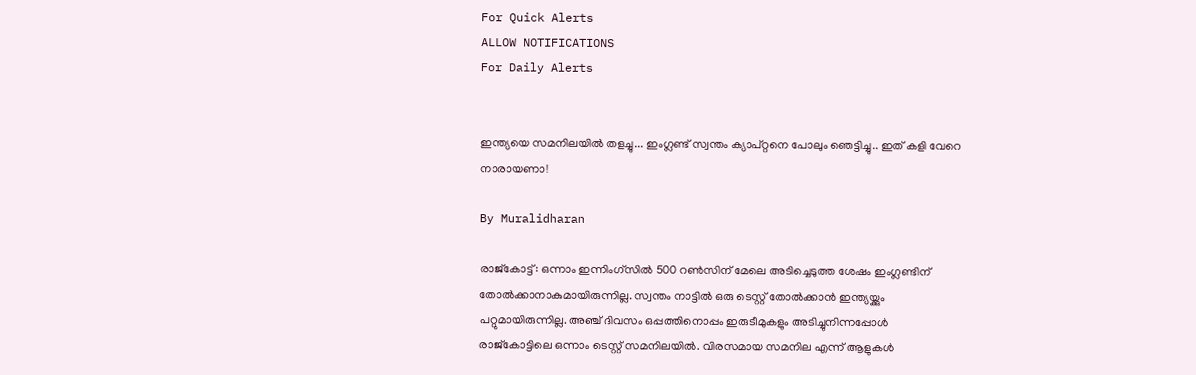For Quick Alerts
ALLOW NOTIFICATIONS
For Daily Alerts


ഇന്ത്യയെ സമനിലയില്‍ തളച്ചു... ഇംഗ്ലണ്ട് സ്വന്തം ക്യാപ്റ്റനെ പോലും ഞെട്ടിച്ചു.. ഇത് കളി വേറെ നാരായണാ!

By Muralidharan

രാജ്‌കോട്ട്: ഒന്നാം ഇന്നിംഗ്‌സില്‍ 500 റണ്‍സിന് മേലെ അടിച്ചെടുത്ത ശേഷം ഇംഗ്ലണ്ടിന് തോല്‍ക്കാനാകുമായിരുന്നില്ല. സ്വന്തം നാട്ടില്‍ ഒരു ടെസ്റ്റ് തോല്‍ക്കാന്‍ ഇന്ത്യയ്ക്കും പറ്റുമായിരുന്നില്ല. അഞ്ച് ദിവസം ഒപ്പത്തിനൊപ്പം ഇരുടീമുകളും അടിച്ചുനിന്നപ്പോള്‍ രാജ്‌കോട്ടിലെ ഒന്നാം ടെസ്റ്റ് സമനിലയില്‍. വിരസമായ സമനില എന്ന് ആളുകള്‍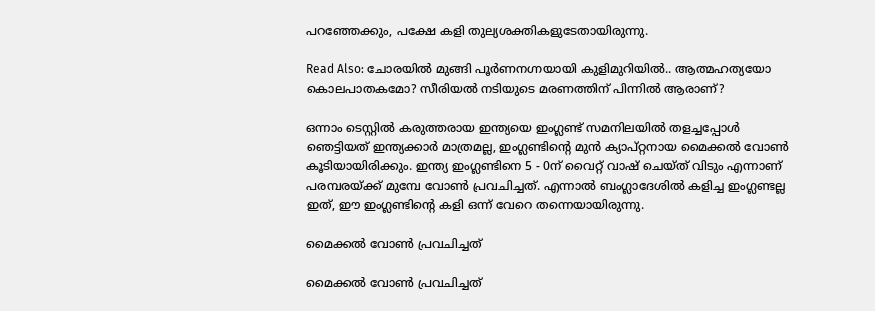പറഞ്ഞേക്കും, പക്ഷേ കളി തുല്യശക്തികളുടേതായിരുന്നു.

Read Also: ചോരയില്‍ മുങ്ങി പൂര്‍ണനഗ്നയായി കുളിമുറിയില്‍.. ആത്മഹത്യയോ കൊലപാതകമോ? സീരിയല്‍ നടിയുടെ മരണത്തിന് പിന്നിൽ ആരാണ്?

ഒന്നാം ടെസ്റ്റില്‍ കരുത്തരായ ഇന്ത്യയെ ഇംഗ്ലണ്ട് സമനിലയില്‍ തളച്ചപ്പോള്‍ ഞെട്ടിയത് ഇന്ത്യക്കാര്‍ മാത്രമല്ല, ഇംഗ്ലണ്ടിന്റെ മുന്‍ ക്യാപ്റ്റനായ മൈക്കല്‍ വോണ്‍ കൂടിയായിരിക്കും. ഇന്ത്യ ഇംഗ്ലണ്ടിനെ 5 - 0ന് വൈറ്റ് വാഷ് ചെയ്ത് വിടും എന്നാണ് പരമ്പരയ്ക്ക് മുമ്പേ വോണ്‍ പ്രവചിച്ചത്. എന്നാല്‍ ബംഗ്ലാദേശില്‍ കളിച്ച ഇംഗ്ലണ്ടല്ല ഇത്, ഈ ഇംഗ്ലണ്ടിന്റെ കളി ഒന്ന് വേറെ തന്നെയായിരുന്നു.

മൈക്കല്‍ വോണ്‍ പ്രവചിച്ചത്

മൈക്കല്‍ വോണ്‍ പ്രവചിച്ചത്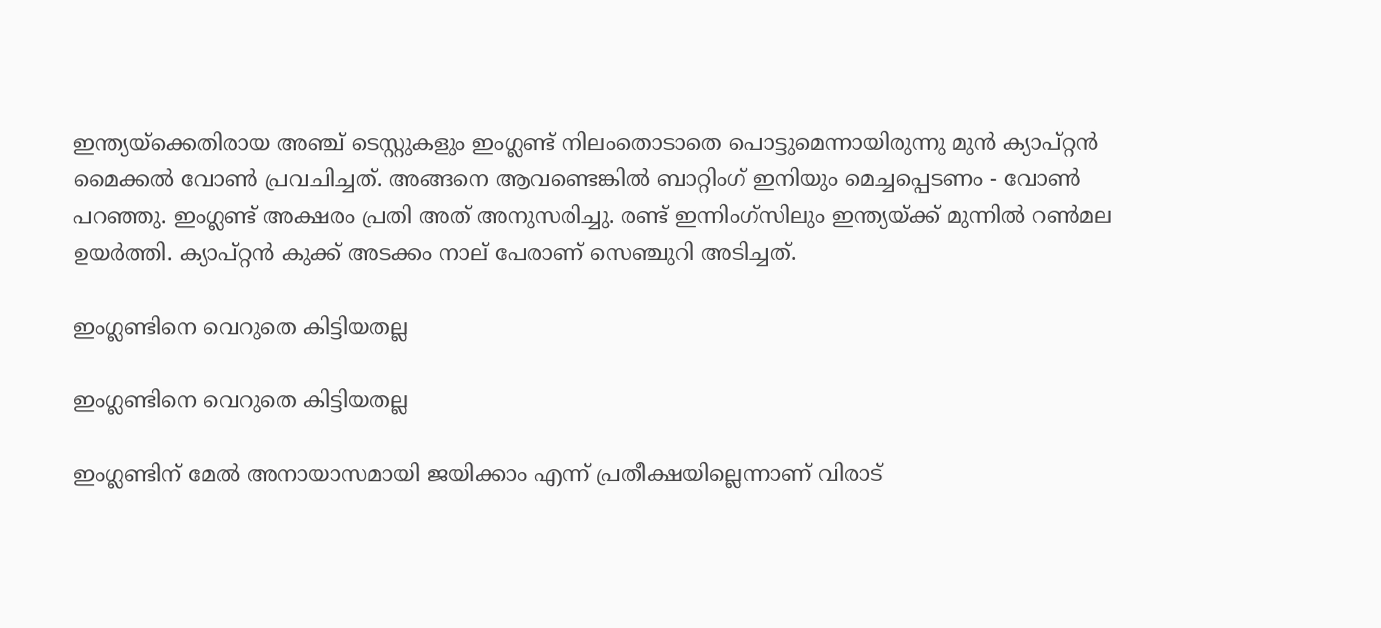ഇന്ത്യയ്‌ക്കെതിരായ അഞ്ച് ടെസ്റ്റുകളും ഇംഗ്ലണ്ട് നിലംതൊടാതെ പൊട്ടുമെന്നായിരുന്നു മുന്‍ ക്യാപ്റ്റന്‍ മൈക്കല്‍ വോണ്‍ പ്രവചിച്ചത്. അങ്ങനെ ആവണ്ടെങ്കില്‍ ബാറ്റിംഗ് ഇനിയും മെച്ചപ്പെടണം - വോണ്‍ പറഞ്ഞു. ഇംഗ്ലണ്ട് അക്ഷരം പ്രതി അത് അനുസരിച്ചു. രണ്ട് ഇന്നിംഗ്‌സിലും ഇന്ത്യയ്ക്ക് മുന്നില്‍ റണ്‍മല ഉയര്‍ത്തി. ക്യാപ്റ്റന്‍ കുക്ക് അടക്കം നാല് പേരാണ് സെഞ്ചുറി അടിച്ചത്.

ഇംഗ്ലണ്ടിനെ വെറുതെ കിട്ടിയതല്ല

ഇംഗ്ലണ്ടിനെ വെറുതെ കിട്ടിയതല്ല

ഇംഗ്ലണ്ടിന് മേല്‍ അനായാസമായി ജയിക്കാം എന്ന് പ്രതീക്ഷയില്ലെന്നാണ് വിരാട്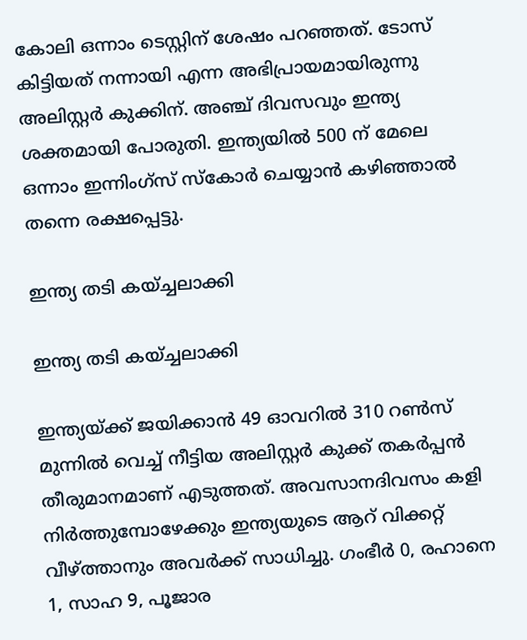കോലി ഒന്നാം ടെസ്റ്റിന് ശേഷം പറഞ്ഞത്. ടോസ് കിട്ടിയത് നന്നായി എന്ന അഭിപ്രായമായിരുന്നു അലിസ്റ്റര്‍ കുക്കിന്. അഞ്ച് ദിവസവും ഇന്ത്യ ശക്തമായി പോരുതി. ഇന്ത്യയില്‍ 500 ന് മേലെ ഒന്നാം ഇന്നിംഗ്‌സ് സ്‌കോര്‍ ചെയ്യാന്‍ കഴിഞ്ഞാല്‍ തന്നെ രക്ഷപ്പെട്ടു.

ഇന്ത്യ തടി കയ്ച്ചലാക്കി

ഇന്ത്യ തടി കയ്ച്ചലാക്കി

ഇന്ത്യയ്ക്ക് ജയിക്കാന്‍ 49 ഓവറില്‍ 310 റണ്‍സ് മുന്നില്‍ വെച്ച് നീട്ടിയ അലിസ്റ്റര്‍ കുക്ക് തകര്‍പ്പന്‍ തീരുമാനമാണ് എടുത്തത്. അവസാനദിവസം കളി നിര്‍ത്തുമ്പോഴേക്കും ഇന്ത്യയുടെ ആറ് വിക്കറ്റ് വീഴ്ത്താനും അവര്‍ക്ക് സാധിച്ചു. ഗംഭീര്‍ 0, രഹാനെ 1, സാഹ 9, പൂജാര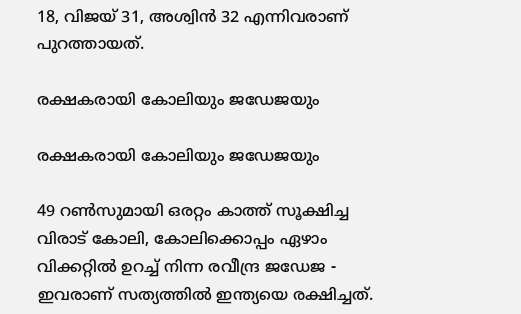18, വിജയ് 31, അശ്വിന്‍ 32 എന്നിവരാണ് പുറത്തായത്.

രക്ഷകരായി കോലിയും ജഡേജയും

രക്ഷകരായി കോലിയും ജഡേജയും

49 റണ്‍സുമായി ഒരറ്റം കാത്ത് സൂക്ഷിച്ച വിരാട് കോലി, കോലിക്കൊപ്പം ഏഴാം വിക്കറ്റില്‍ ഉറച്ച് നിന്ന രവീന്ദ്ര ജഡേജ - ഇവരാണ് സത്യത്തില്‍ ഇന്ത്യയെ രക്ഷിച്ചത്.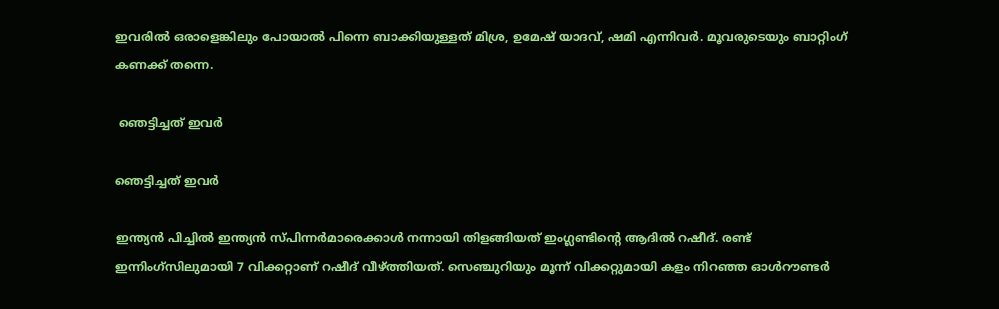ഇവരില്‍ ഒരാളെങ്കിലും പോയാല്‍ പിന്നെ ബാക്കിയുള്ളത് മിശ്ര, ഉമേഷ് യാദവ്, ഷമി എന്നിവര്‍. മൂവരുടെയും ബാറ്റിംഗ് കണക്ക് തന്നെ.

 ഞെട്ടിച്ചത് ഇവര്‍

ഞെട്ടിച്ചത് ഇവര്‍

ഇന്ത്യന്‍ പിച്ചില്‍ ഇന്ത്യന്‍ സ്പിന്നര്‍മാരെക്കാള്‍ നന്നായി തിളങ്ങിയത് ഇംഗ്ലണ്ടിന്റെ ആദില്‍ റഷീദ്. രണ്ട് ഇന്നിംഗ്‌സിലുമായി 7 വിക്കറ്റാണ് റഷീദ് വീഴ്ത്തിയത്. സെഞ്ചുറിയും മൂന്ന് വിക്കറ്റുമായി കളം നിറഞ്ഞ ഓള്‍റൗണ്ടര്‍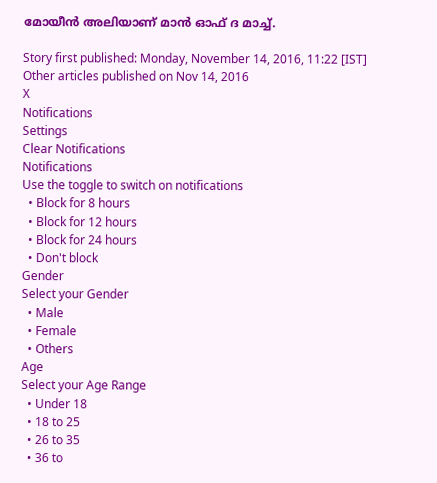മോയീന്‍ അലിയാണ് മാന്‍ ഓഫ് ദ മാച്ച്.

Story first published: Monday, November 14, 2016, 11:22 [IST]
Other articles published on Nov 14, 2016
X
Notifications
Settings
Clear Notifications
Notifications
Use the toggle to switch on notifications
  • Block for 8 hours
  • Block for 12 hours
  • Block for 24 hours
  • Don't block
Gender
Select your Gender
  • Male
  • Female
  • Others
Age
Select your Age Range
  • Under 18
  • 18 to 25
  • 26 to 35
  • 36 to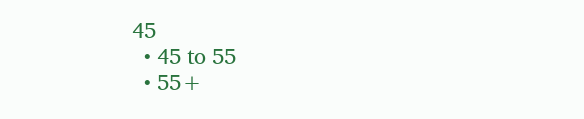45
  • 45 to 55
  • 55+